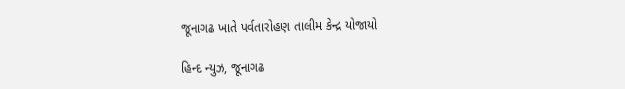જૂનાગઢ ખાતે પર્વતારોહણ તાલીમ કેન્દ્ર યોજાયો

હિન્દ ન્યુઝ, જૂનાગઢ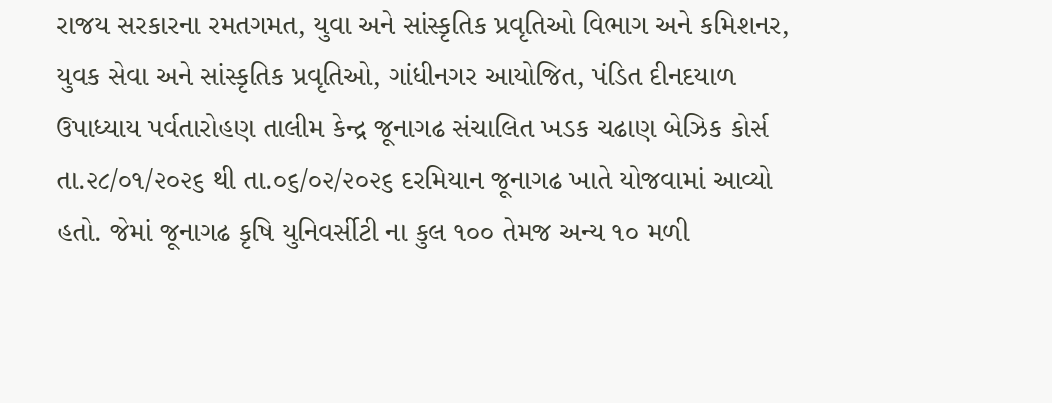રાજય સરકારના રમતગમત, યુવા અને સાંસ્કૃતિક પ્રવૃતિઓ વિભાગ અને કમિશનર, યુવક સેવા અને સાંસ્કૃતિક પ્રવૃતિઓ, ગાંધીનગર આયોજિત, પંડિત દીનદયાળ ઉપાધ્યાય પર્વતારોહણ તાલીમ કેન્દ્ર જૂનાગઢ સંચાલિત ખડક ચઢાણ બેઝિક કોર્સ તા.૨૮/૦૧/૨૦૨૬ થી તા.૦૬/૦૨/૨૦૨૬ દરમિયાન જૂનાગઢ ખાતે યોજવામાં આવ્યો હતો. જેમાં જૂનાગઢ કૃષિ યુનિવર્સીટી ના કુલ ૧૦૦ તેમજ અન્ય ૧૦ મળી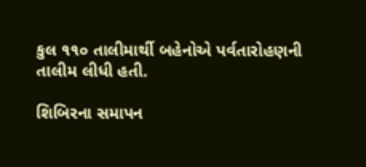કુલ ૧૧૦ તાલીમાર્થી બહેનોએ પર્વતારોહણની તાલીમ લીધી હતી.

શિબિરના સમાપન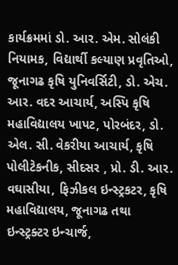કાર્યક્રમમાં ડો. આર. એમ. સોલંકી નિયામક, વિદ્યાર્થી કલ્યાણ પ્રવૃતિઓ, જૂનાગઢ કૃષિ યુનિવર્સિટી, ડો. એચ. આર. વદર આચાર્ય, અસ્પિ કૃષિ મહાવિદ્યાલય ખાપટ, પોરબંદર, ડો. એલ. સી. વેકરીયા આચાર્ય, કૃષિ પોલીટેકનીક, સીદસર , પ્રો. ડી. આર. વઘાસીયા, ફિઝીકલ ઇન્સ્ટ્રકટર, કૃષિ મહાવિદ્યાલય, જૂનાગઢ તથા ઇન્સ્ટ્રક્ટર ઇન્ચાર્જ,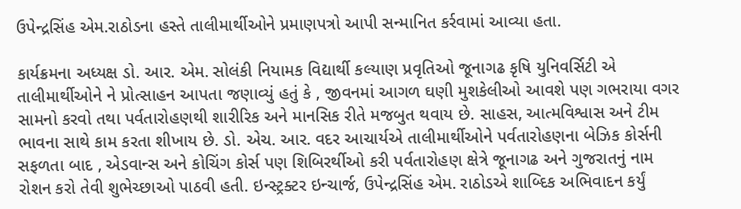ઉપેન્દ્રસિંહ એમ.રાઠોડના હસ્તે તાલીમાર્થીઓને પ્રમાણપત્રો આપી સન્માનિત કર્રવામાં આવ્યા હતા.

કાર્યક્રમના અધ્યક્ષ ડો. આર. એમ. સોલંકી નિયામક વિદ્યાર્થી કલ્યાણ પ્રવૃતિઓ જૂનાગઢ કૃષિ યુનિવર્સિટી એ તાલીમાર્થીઓને ને પ્રોત્સાહન આપતા જણાવ્યું હતું કે , જીવનમાં આગળ ઘણી મુશકેલીઓ આવશે પણ ગભરાયા વગર સામનો કરવો તથા પર્વતારોહણથી શારીરિક અને માનસિક રીતે મજબુત થવાય છે. સાહસ, આત્મવિશ્વાસ અને ટીમ ભાવના સાથે કામ કરતા શીખાય છે. ડો. એચ. આર. વદર આચાર્યએ તાલીમાર્થીઓને પર્વતારોહણના બેઝિક કોર્સની સફળતા બાદ , એડવાન્સ અને કોચિંગ કોર્સ પણ શિબિરર્થીઓ કરી પર્વતારોહણ ક્ષેત્રે જૂનાગઢ અને ગુજરાતનું નામ રોશન કરો તેવી શુભેચ્છાઓ પાઠવી હતી. ઇન્સ્ટ્રક્ટર ઇન્ચાર્જ, ઉપેન્દ્રસિંહ એમ. રાઠોડએ શાબ્દિક અભિવાદન કર્યું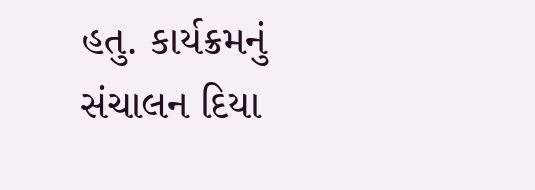હતુ. કાર્યક્રમનું સંચાલન દિયા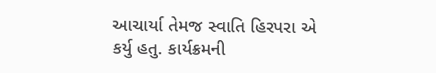આચાર્યા તેમજ સ્વાતિ હિરપરા એ કર્યુ હતુ. કાર્યક્રમની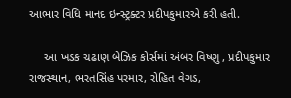આભાર વિધિ માનદ ઇન્સ્ટ્રક્ટર પ્રદીપકુમારએ કરી હતી.

     આ ખડક ચઢાણ બેઝિક કોર્સમાં અંબર વિષ્ણુ , પ્રદીપકુમાર રાજસ્થાન, ભરતસિંહ પરમાર, રોહિત વેગડ,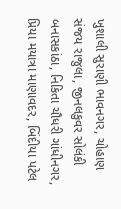ખુશાલી સુરાણી ભાવનગર, ચોહાણ સંજય રાજુલા, જીનલકુવર સોલંકી બનાસકાંઠા, નિકિતા ચૌધરી ગાંધીનગર, પ્રિયા મયાત્રા માણાવદર, બિંદીયા પટેલ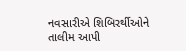નવસારીએ શિબિરર્થીઓને તાલીમ આપી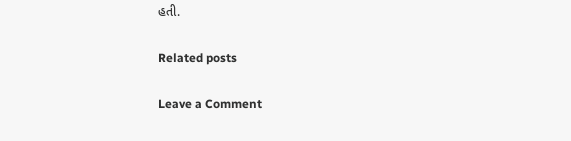હતી.

Related posts

Leave a Comment